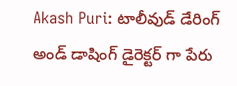Akash Puri: టాలీవుడ్ డేరింగ్ అండ్ డాషింగ్ డైరెక్టర్ గా పేరు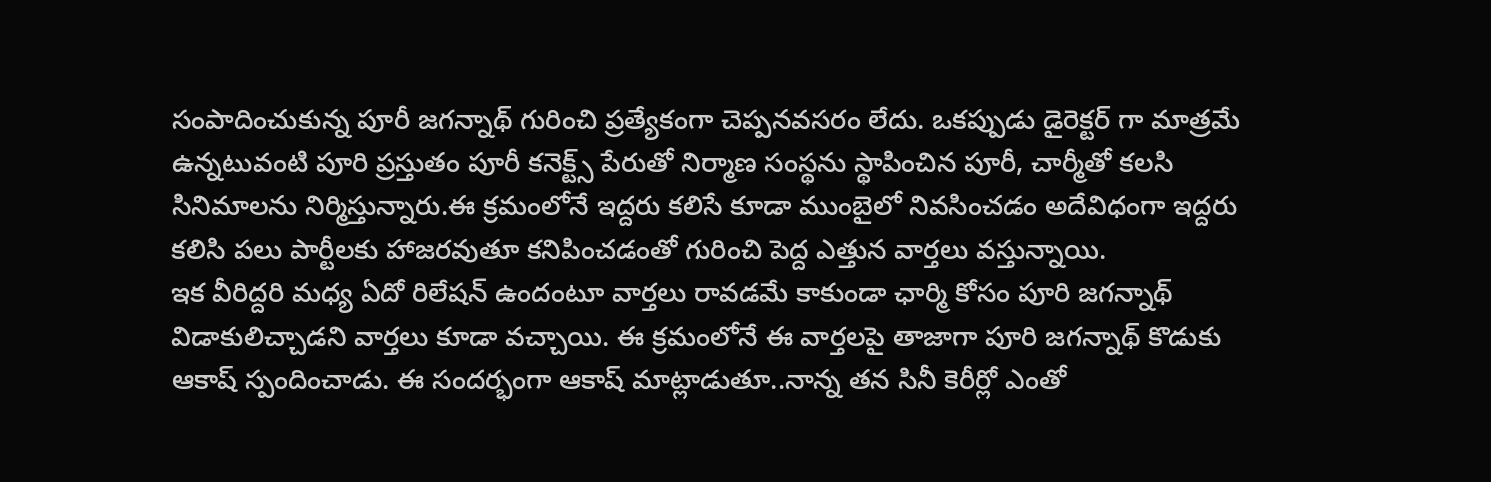సంపాదించుకున్న పూరీ జగన్నాథ్ గురించి ప్రత్యేకంగా చెప్పనవసరం లేదు. ఒకప్పుడు డైరెక్టర్ గా మాత్రమే ఉన్నటువంటి పూరి ప్రస్తుతం పూరీ కనెక్ట్స్ పేరుతో నిర్మాణ సంస్థను స్థాపించిన పూరీ, చార్మీతో కలసి సినిమాలను నిర్మిస్తున్నారు.ఈ క్రమంలోనే ఇద్దరు కలిసే కూడా ముంబైలో నివసించడం అదేవిధంగా ఇద్దరు కలిసి పలు పార్టీలకు హాజరవుతూ కనిపించడంతో గురించి పెద్ద ఎత్తున వార్తలు వస్తున్నాయి.
ఇక వీరిద్దరి మధ్య ఏదో రిలేషన్ ఉందంటూ వార్తలు రావడమే కాకుండా ఛార్మి కోసం పూరి జగన్నాథ్ విడాకులిచ్చాడని వార్తలు కూడా వచ్చాయి. ఈ క్రమంలోనే ఈ వార్తలపై తాజాగా పూరి జగన్నాథ్ కొడుకు ఆకాష్ స్పందించాడు. ఈ సందర్భంగా ఆకాష్ మాట్లాడుతూ..నాన్న తన సినీ కెరీర్లో ఎంతో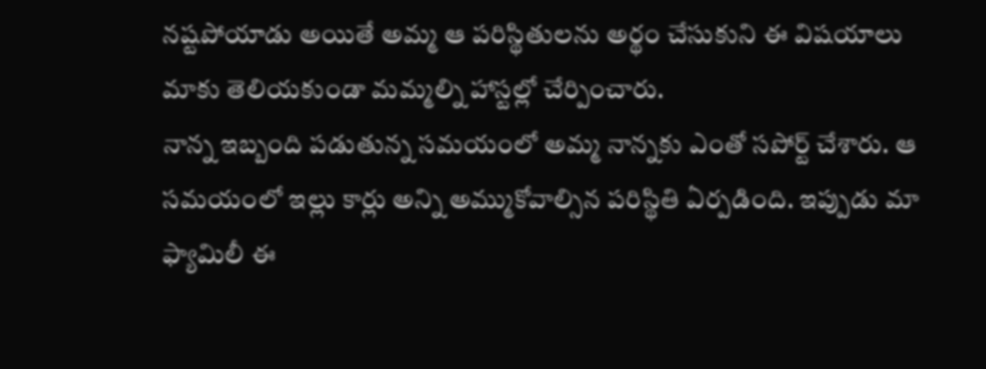నష్టపోయాడు అయితే అమ్మ ఆ పరిస్థితులను అర్థం చేసుకుని ఈ విషయాలు మాకు తెలియకుండా మమ్మల్ని హాస్టల్లో చేర్పించారు.
నాన్న ఇబ్బంది పడుతున్న సమయంలో అమ్మ నాన్నకు ఎంతో సపోర్ట్ చేశారు. ఆ సమయంలో ఇల్లు కార్లు అన్ని అమ్ముకోవాల్సిన పరిస్థితి ఏర్పడింది. ఇప్పుడు మా ఫ్యామిలీ ఈ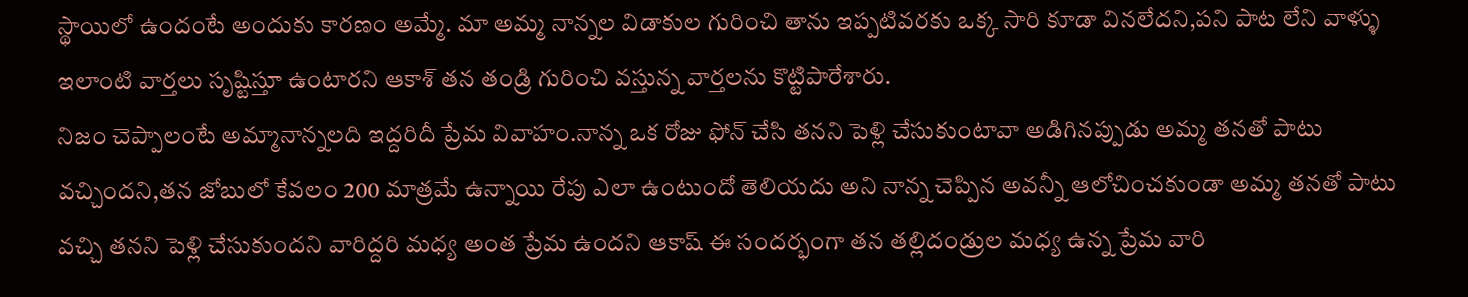స్థాయిలో ఉందంటే అందుకు కారణం అమ్మే. మా అమ్మ నాన్నల విడాకుల గురించి తాను ఇప్పటివరకు ఒక్క సారి కూడా వినలేదని,పని పాట లేని వాళ్ళు ఇలాంటి వార్తలు సృష్టిస్తూ ఉంటారని ఆకాశ్ తన తండ్రి గురించి వస్తున్న వార్తలను కొట్టిపారేశారు.
నిజం చెప్పాలంటే అమ్మానాన్నలది ఇద్దరిదీ ప్రేమ వివాహం.నాన్న ఒక రోజు ఫోన్ చేసి తనని పెళ్లి చేసుకుంటావా అడిగినప్పుడు అమ్మ తనతో పాటు వచ్చిందని,తన జోబులో కేవలం 200 మాత్రమే ఉన్నాయి రేపు ఎలా ఉంటుందో తెలియదు అని నాన్న చెప్పిన అవన్నీ ఆలోచించకుండా అమ్మ తనతో పాటు వచ్చి తనని పెళ్లి చేసుకుందని వారిద్దరి మధ్య అంత ప్రేమ ఉందని ఆకాష్ ఈ సందర్భంగా తన తల్లిదండ్రుల మధ్య ఉన్న ప్రేమ వారి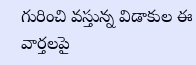గురించి వస్తున్న విడాకుల ఈ వార్తలపై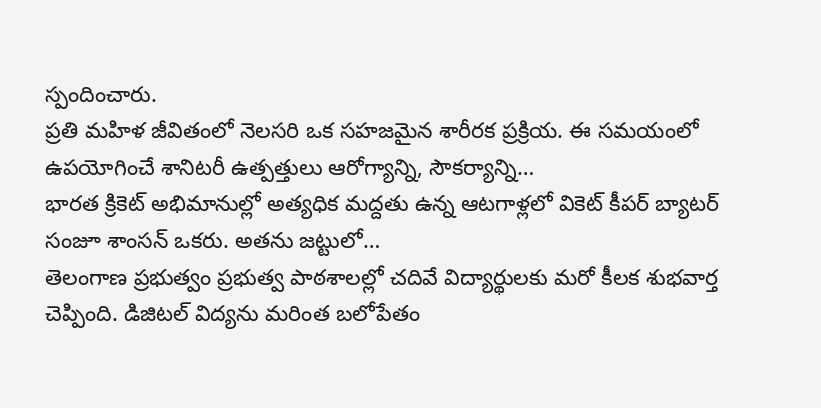స్పందించారు.
ప్రతి మహిళ జీవితంలో నెలసరి ఒక సహజమైన శారీరక ప్రక్రియ. ఈ సమయంలో ఉపయోగించే శానిటరీ ఉత్పత్తులు ఆరోగ్యాన్ని, సౌకర్యాన్ని…
భారత క్రికెట్ అభిమానుల్లో అత్యధిక మద్దతు ఉన్న ఆటగాళ్లలో వికెట్ కీపర్ బ్యాటర్ సంజూ శాంసన్ ఒకరు. అతను జట్టులో…
తెలంగాణ ప్రభుత్వం ప్రభుత్వ పాఠశాలల్లో చదివే విద్యార్థులకు మరో కీలక శుభవార్త చెప్పింది. డిజిటల్ విద్యను మరింత బలోపేతం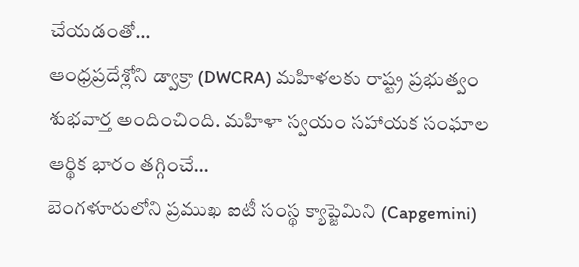చేయడంతో…
ఆంధ్రప్రదేశ్లోని డ్వాక్రా (DWCRA) మహిళలకు రాష్ట్ర ప్రభుత్వం శుభవార్త అందించింది. మహిళా స్వయం సహాయక సంఘాల ఆర్థిక భారం తగ్గించే…
బెంగళూరులోని ప్రముఖ ఐటీ సంస్థ క్యాప్జెమిని (Capgemini)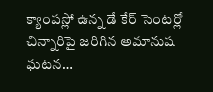క్యాంపస్లో ఉన్న డే కేర్ సెంటర్లో చిన్నారిపై జరిగిన అమానుష ఘటన…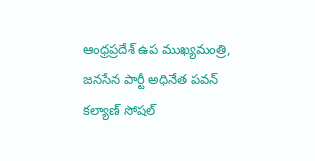ఆంధ్రప్రదేశ్ ఉప ముఖ్యమంత్రి, జనసేన పార్టీ అధినేత పవన్ కల్యాణ్ సోషల్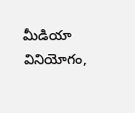మీడియా వినియోగం,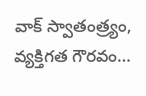వాక్ స్వాతంత్ర్యం, వ్యక్తిగత గౌరవం…